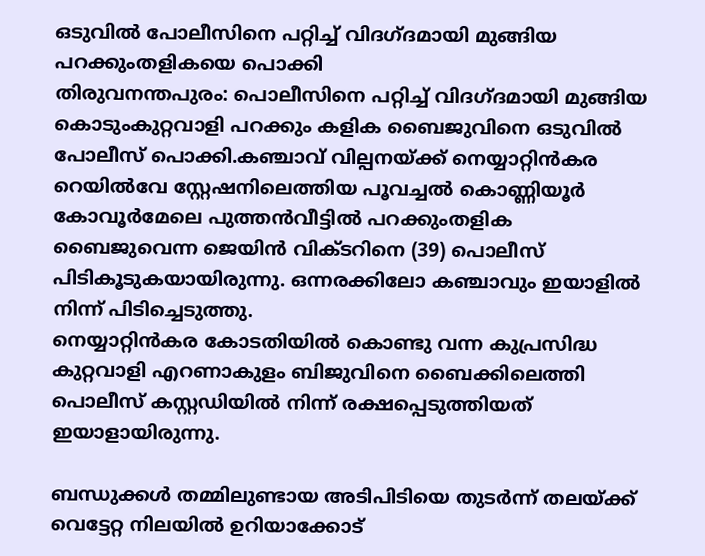ഒടുവിൽ പോലീസിനെ പറ്റിച്ച് വിദഗ്ദമായി മുങ്ങിയ പറക്കുംതളികയെ പൊക്കി
തിരുവനന്തപുരം: പൊലീസിനെ പറ്റിച്ച് വിദഗ്ദമായി മുങ്ങിയ കൊടുംകുറ്റവാളി പറക്കും കളിക ബൈജുവിനെ ഒടുവിൽ പോലീസ് പൊക്കി.കഞ്ചാവ് വില്പനയ്ക്ക് നെയ്യാറ്റിൻകര റെയിൽവേ സ്റ്റേഷനിലെത്തിയ പൂവച്ചൽ കൊണ്ണിയൂർ കോവൂർമേലെ പുത്തൻവീട്ടിൽ പറക്കുംതളിക ബൈജുവെന്ന ജെയിൻ വിക്ടറിനെ (39) പൊലീസ് പിടികൂടുകയായിരുന്നു. ഒന്നരക്കിലോ കഞ്ചാവും ഇയാളിൽ നിന്ന് പിടിച്ചെടുത്തു.
നെയ്യാറ്റിൻകര കോടതിയിൽ കൊണ്ടു വന്ന കുപ്രസിദ്ധ കുറ്റവാളി എറണാകുളം ബിജുവിനെ ബൈക്കിലെത്തി പൊലീസ് കസ്റ്റഡിയിൽ നിന്ന് രക്ഷപ്പെടുത്തിയത് ഇയാളായിരുന്നു.

ബന്ധുക്കൾ തമ്മിലുണ്ടായ അടിപിടിയെ തുടർന്ന് തലയ്ക്ക് വെട്ടേറ്റ നിലയിൽ ഉറിയാക്കോട്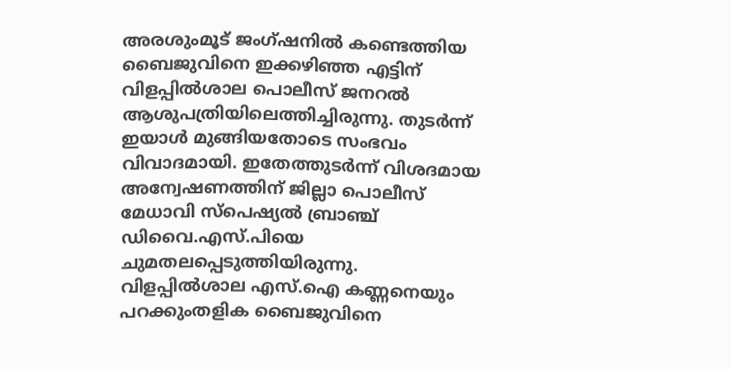അരശുംമൂട് ജംഗ്ഷനിൽ കണ്ടെത്തിയ ബൈജുവിനെ ഇക്കഴിഞ്ഞ എട്ടിന് വിളപ്പിൽശാല പൊലീസ് ജനറൽ ആശുപത്രിയിലെത്തിച്ചിരുന്നു. തുടർന്ന് ഇയാൾ മുങ്ങിയതോടെ സംഭവം വിവാദമായി. ഇതേത്തുടർന്ന് വിശദമായ അന്വേഷണത്തിന് ജില്ലാ പൊലീസ് മേധാവി സ്പെഷ്യൽ ബ്രാഞ്ച് ഡിവൈ.എസ്.പിയെ ചുമതലപ്പെടുത്തിയിരുന്നു.
വിളപ്പിൽശാല എസ്.ഐ കണ്ണനെയും പറക്കുംതളിക ബൈജുവിനെ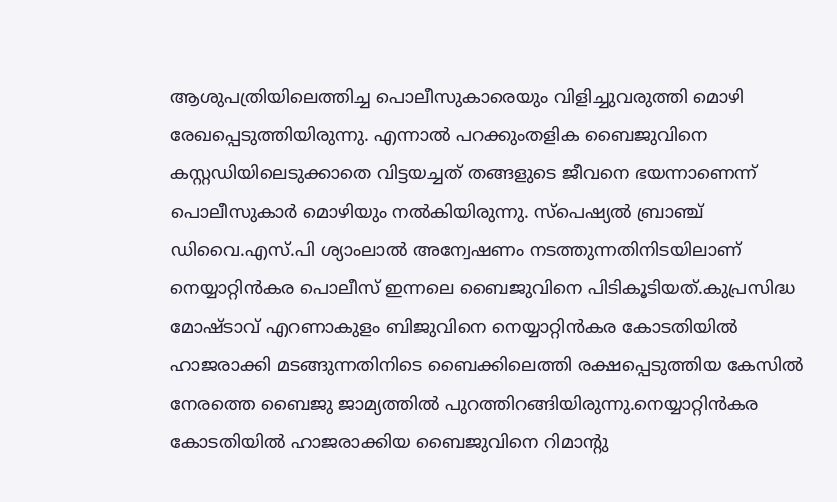ആശുപത്രിയിലെത്തിച്ച പൊലീസുകാരെയും വിളിച്ചുവരുത്തി മൊഴി രേഖപ്പെടുത്തിയിരുന്നു. എന്നാൽ പറക്കുംതളിക ബൈജുവിനെ കസ്റ്റഡിയിലെടുക്കാതെ വിട്ടയച്ചത് തങ്ങളുടെ ജീവനെ ഭയന്നാണെന്ന് പൊലീസുകാർ മൊഴിയും നൽകിയിരുന്നു. സ്പെഷ്യൽ ബ്രാഞ്ച് ഡിവൈ.എസ്.പി ശ്യാംലാൽ അന്വേഷണം നടത്തുന്നതിനിടയിലാണ് നെയ്യാറ്റിൻകര പൊലീസ് ഇന്നലെ ബൈജുവിനെ പിടികൂടിയത്.കുപ്രസിദ്ധ മോഷ്ടാവ് എറണാകുളം ബിജുവിനെ നെയ്യാറ്റിൻകര കോടതിയിൽ ഹാജരാക്കി മടങ്ങുന്നതിനിടെ ബൈക്കിലെത്തി രക്ഷപ്പെടുത്തിയ കേസിൽ നേരത്തെ ബൈജു ജാമ്യത്തിൽ പുറത്തിറങ്ങിയിരുന്നു.നെയ്യാറ്റിൻകര കോടതിയിൽ ഹാജരാക്കിയ ബൈജുവിനെ റിമാന്റു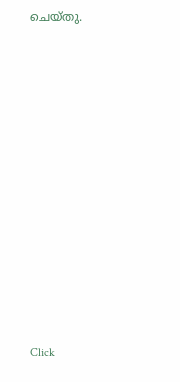ചെയ്തു.












Click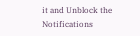it and Unblock the Notifications